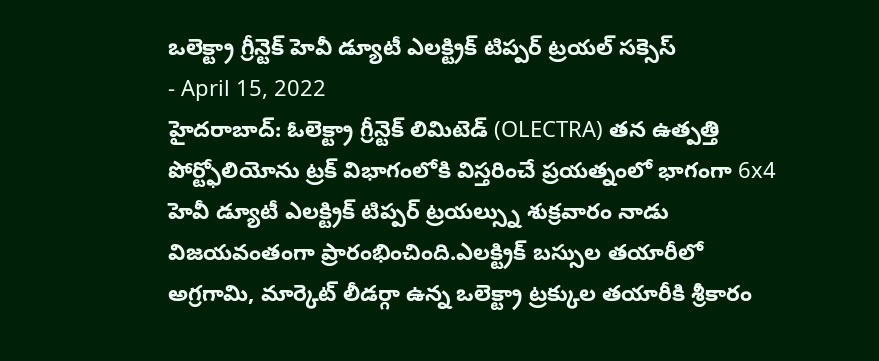ఒలెక్ట్రా గ్రీన్టెక్ హెవీ డ్యూటీ ఎలక్ట్రిక్ టిప్పర్ ట్రయల్ సక్సెస్
- April 15, 2022
హైదరాబాద్: ఓలెక్ట్రా గ్రీన్టెక్ లిమిటెడ్ (OLECTRA) తన ఉత్పత్తి పోర్ట్ఫోలియోను ట్రక్ విభాగంలోకి విస్తరించే ప్రయత్నంలో భాగంగా 6x4 హెవీ డ్యూటీ ఎలక్ట్రిక్ టిప్పర్ ట్రయల్స్ను శుక్రవారం నాడు విజయవంతంగా ప్రారంభించింది.ఎలక్ట్రిక్ బస్సుల తయారీలో అగ్రగామి, మార్కెట్ లీడర్గా ఉన్న ఒలెక్ట్రా ట్రక్కుల తయారీకి శ్రీకారం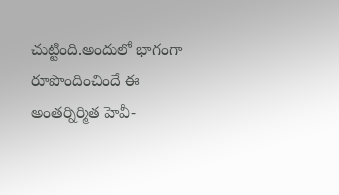చుట్టింది.అందులో భాగంగా రూపొందించిందే ఈ అంతర్నిర్మిత హెవీ-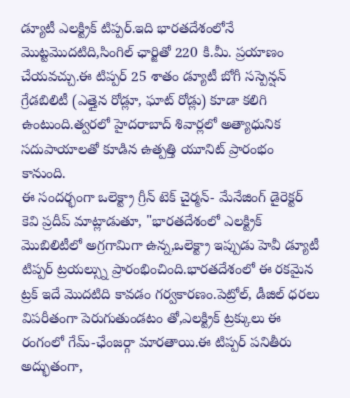డ్యూటీ ఎలక్ట్రిక్ టిప్పర్.ఇది భారతదేశంలోనే మొట్టమొదటిది,సింగిల్ ఛార్జితో 220 కి.మీ. ప్రయాణం చేయవచ్చు.ఈ టిప్పర్ 25 శాతం డ్యూటీ బోగీ సస్పెన్షన్ గ్రేడబిలిటీ (ఎత్తైన రోడ్లూ, ఘాట్ రోడ్లు) కూడా కలిగి ఉంటుంది.త్వరలో హైదరాబాద్ శివార్లలో అత్యాధునిక సదుపాయాలతో కూడిన ఉత్పత్తి యూనిట్ ప్రారంభం కానుంది.
ఈ సందర్భంగా ఒలెక్ట్రా గ్రీన్ టెక్ చైర్మన్- మేనేజింగ్ డైరెక్టర్ కెవి ప్రదీప్ మాట్లాడుతూ, "భారతదేశంలో ఎలక్ట్రిక్ మొబిలిటీలో అగ్రగామిగా ఉన్న,ఒలెక్ట్రా ఇప్పుడు హెవీ డ్యూటీ టిప్పర్ ట్రయల్స్ను ప్రారంభించింది.భారతదేశంలో ఈ రకమైన ట్రక్ ఇదే మొదటిది కావడం గర్వకారణం.పెట్రోల్, డీజిల్ ధరలు విపరీతంగా పెరుగుతుండటం తో,ఎలక్ట్రిక్ ట్రక్కులు ఈ రంగంలో గేమ్-ఛేంజర్గా మారతాయి.ఈ టిప్పర్ పనితీరు అద్భుతంగా,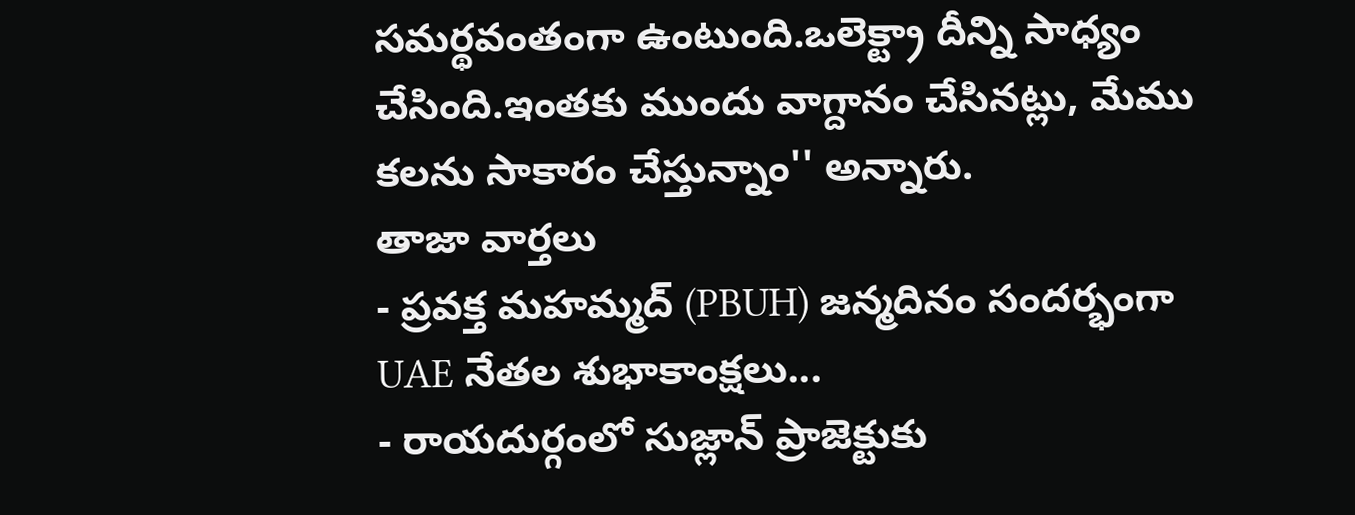సమర్థవంతంగా ఉంటుంది.ఒలెక్ట్రా దీన్ని సాధ్యం చేసింది.ఇంతకు ముందు వాగ్దానం చేసినట్లు, మేము కలను సాకారం చేస్తున్నాం'' అన్నారు.
తాజా వార్తలు
- ప్రవక్త మహమ్మద్ (PBUH) జన్మదినం సందర్భంగా UAE నేతల శుభాకాంక్షలు...
- రాయదుర్గంలో సుజ్లాన్ ప్రాజెక్టుకు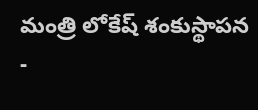మంత్రి లోకేష్ శంకుస్థాపన
-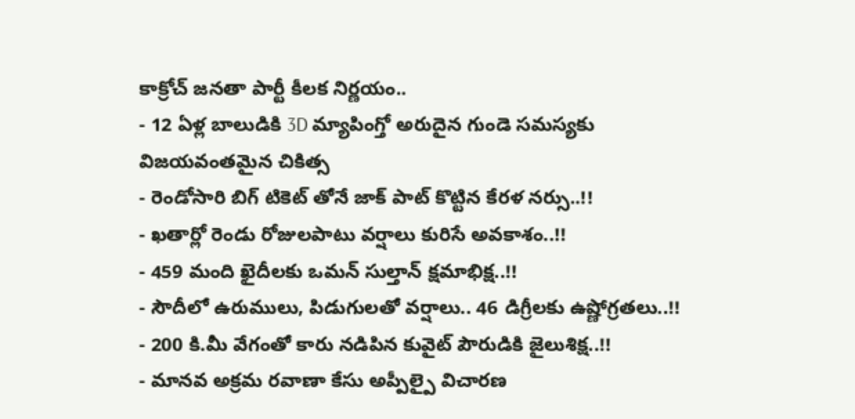కాక్రోచ్ జనతా పార్టీ కీలక నిర్ణయం..
- 12 ఏళ్ల బాలుడికి 3D మ్యాపింగ్తో అరుదైన గుండె సమస్యకు విజయవంతమైన చికిత్స
- రెండోసారి బిగ్ టికెట్ తోనే జాక్ పాట్ కొట్టిన కేరళ నర్సు..!!
- ఖతార్లో రెండు రోజులపాటు వర్షాలు కురిసే అవకాశం..!!
- 459 మంది ఖైదీలకు ఒమన్ సుల్తాన్ క్షమాభిక్ష..!!
- సౌదీలో ఉరుములు, పిడుగులతో వర్షాలు.. 46 డిగ్రీలకు ఉష్ణోగ్రతలు..!!
- 200 కి.మీ వేగంతో కారు నడిపిన కువైట్ పౌరుడికి జైలుశిక్ష..!!
- మానవ అక్రమ రవాణా కేసు అప్పీల్పై విచారణ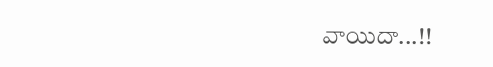వాయిదా...!!